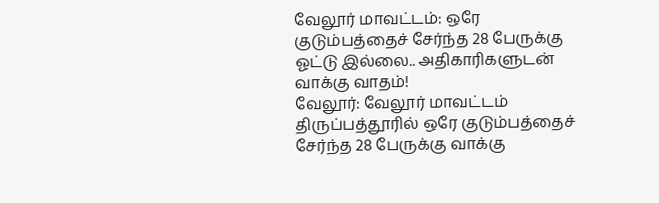வேலூர் மாவட்டம்: ஒரே குடும்பத்தைச் சேர்ந்த 28 பேருக்கு ஓட்டு இல்லை.. அதிகாரிகளுடன் வாக்கு வாதம்!
வேலூர்: வேலூர் மாவட்டம் திருப்பத்தூரில் ஒரே குடும்பத்தைச் சேர்ந்த 28 பேருக்கு வாக்கு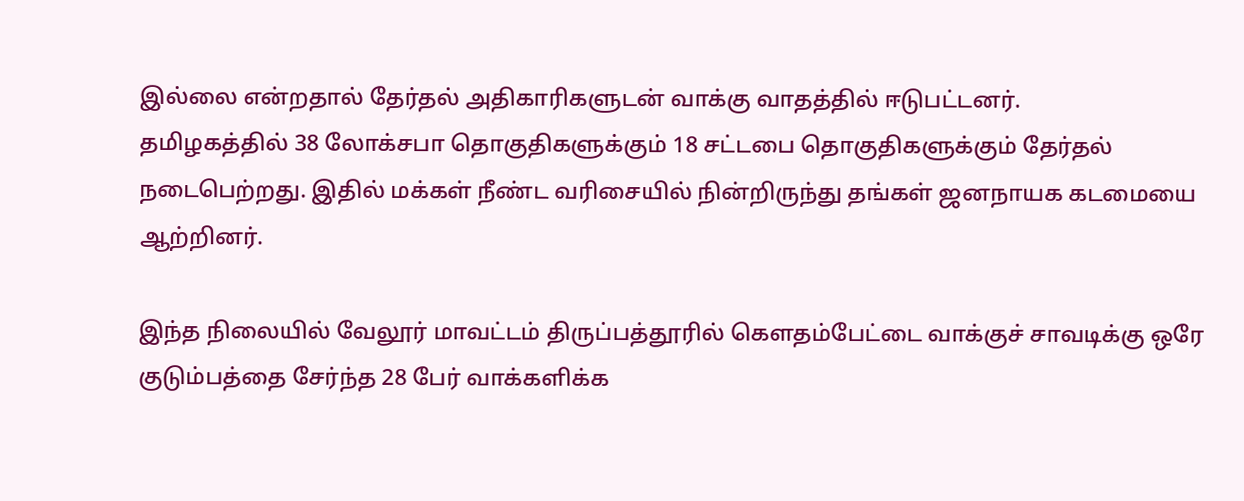இல்லை என்றதால் தேர்தல் அதிகாரிகளுடன் வாக்கு வாதத்தில் ஈடுபட்டனர்.
தமிழகத்தில் 38 லோக்சபா தொகுதிகளுக்கும் 18 சட்டபை தொகுதிகளுக்கும் தேர்தல் நடைபெற்றது. இதில் மக்கள் நீண்ட வரிசையில் நின்றிருந்து தங்கள் ஜனநாயக கடமையை ஆற்றினர்.

இந்த நிலையில் வேலூர் மாவட்டம் திருப்பத்தூரில் கௌதம்பேட்டை வாக்குச் சாவடிக்கு ஒரே குடும்பத்தை சேர்ந்த 28 பேர் வாக்களிக்க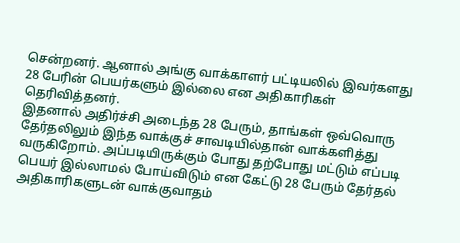சென்றனர். ஆனால் அங்கு வாக்காளர் பட்டியலில் இவர்களது 28 பேரின் பெயர்களும் இல்லை என அதிகாரிகள் தெரிவித்தனர்.
இதனால் அதிர்ச்சி அடைந்த 28 பேரும், தாங்கள் ஒவ்வொரு தேர்தலிலும் இந்த வாக்குச் சாவடியில்தான் வாக்களித்து வருகிறோம். அப்படியிருக்கும் போது தற்போது மட்டும் எப்படி பெயர் இல்லாமல் போய்விடும் என கேட்டு 28 பேரும் தேர்தல் அதிகாரிகளுடன் வாக்குவாதம்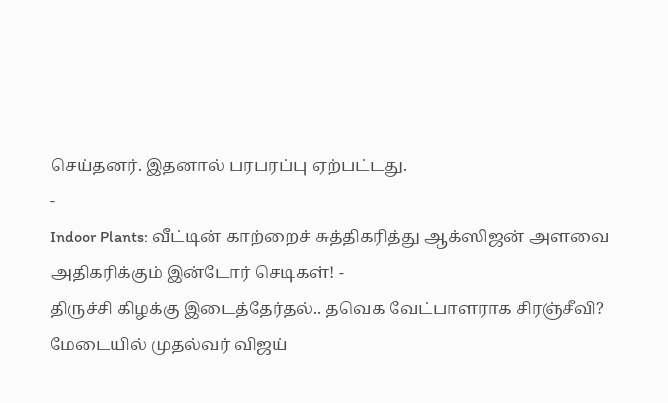செய்தனர். இதனால் பரபரப்பு ஏற்பட்டது.
-
Indoor Plants: வீட்டின் காற்றைச் சுத்திகரித்து ஆக்ஸிஜன் அளவை அதிகரிக்கும் இன்டோர் செடிகள்! -
திருச்சி கிழக்கு இடைத்தேர்தல்.. தவெக வேட்பாளராக சிரஞ்சீவி? மேடையில் முதல்வர் விஜய்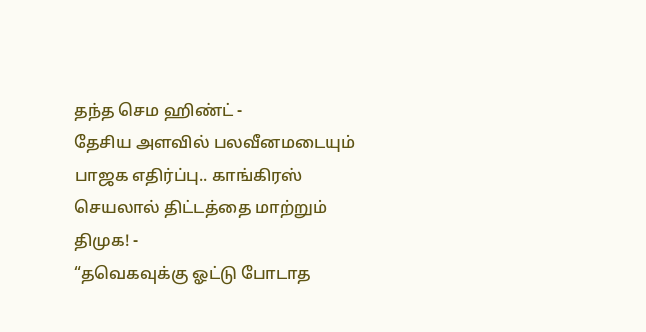தந்த செம ஹிண்ட் -
தேசிய அளவில் பலவீனமடையும் பாஜக எதிர்ப்பு.. காங்கிரஸ் செயலால் திட்டத்தை மாற்றும் திமுக! -
“தவெகவுக்கு ஓட்டு போடாத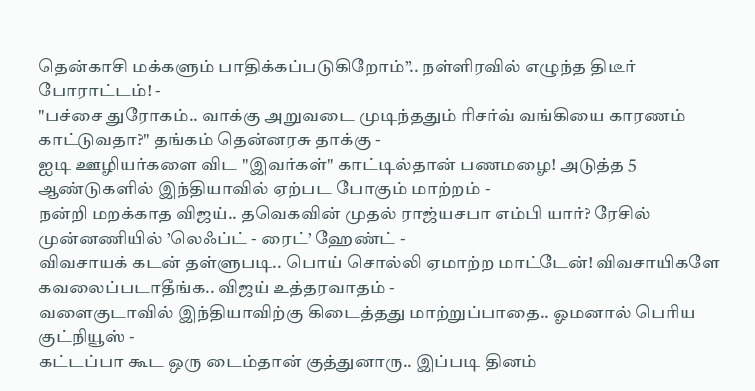தென்காசி மக்களும் பாதிக்கப்படுகிறோம்”.. நள்ளிரவில் எழுந்த திடீர் போராட்டம்! -
"பச்சை துரோகம்.. வாக்கு அறுவடை முடிந்ததும் ரிசர்வ் வங்கியை காரணம் காட்டுவதா?" தங்கம் தென்னரசு தாக்கு -
ஐடி ஊழியர்களை விட "இவர்கள்" காட்டில்தான் பணமழை! அடுத்த 5 ஆண்டுகளில் இந்தியாவில் ஏற்பட போகும் மாற்றம் -
நன்றி மறக்காத விஜய்.. தவெகவின் முதல் ராஜ்யசபா எம்பி யார்? ரேசில் முன்னணியில் ’லெஃப்ட் - ரைட்’ ஹேண்ட் -
விவசாயக் கடன் தள்ளுபடி.. பொய் சொல்லி ஏமாற்ற மாட்டேன்! விவசாயிகளே கவலைப்படாதீங்க.. விஜய் உத்தரவாதம் -
வளைகுடாவில் இந்தியாவிற்கு கிடைத்தது மாற்றுப்பாதை.. ஓமனால் பெரிய குட்நியூஸ் -
கட்டப்பா கூட ஒரு டைம்தான் குத்துனாரு.. இப்படி தினம்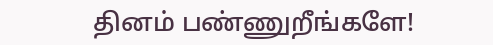தினம் பண்ணுறீங்களே!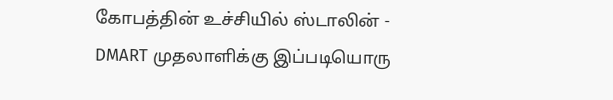கோபத்தின் உச்சியில் ஸ்டாலின் -
DMART முதலாளிக்கு இப்படியொரு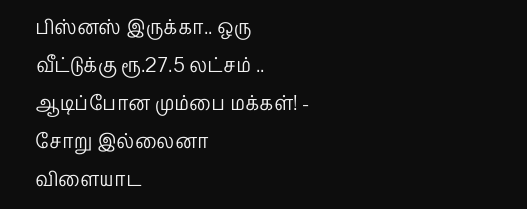பிஸ்னஸ் இருக்கா.. ஒரு வீட்டுக்கு ரூ.27.5 லட்சம் .. ஆடிப்போன மும்பை மக்கள்! -
சோறு இல்லைனா விளையாட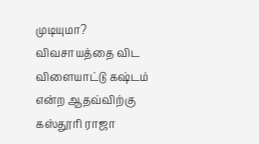முடியுமா? விவசாயத்தை விட விளையாட்டு கஷ்டம் என்ற ஆதவ்விற்கு கஸ்தூரி ராஜா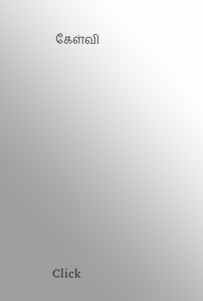கேள்வி












Click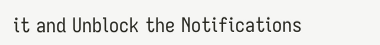it and Unblock the Notifications